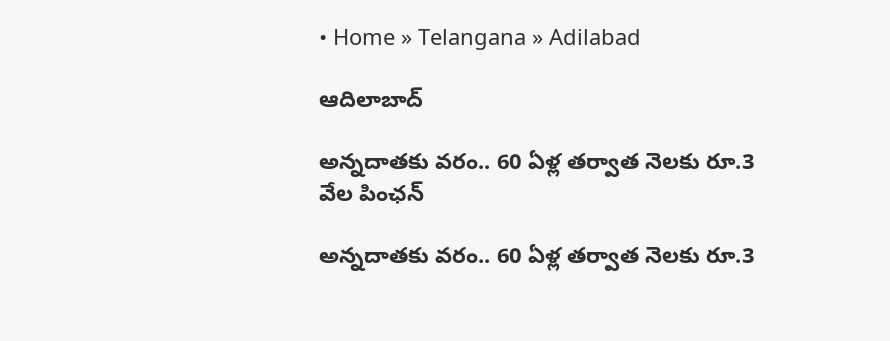• Home » Telangana » Adilabad

ఆదిలాబాద్

అన్నదాతకు వరం.. 60 ఏళ్ల తర్వాత నెలకు రూ.3 వేల పింఛన్‌

అన్నదాతకు వరం.. 60 ఏళ్ల తర్వాత నెలకు రూ.3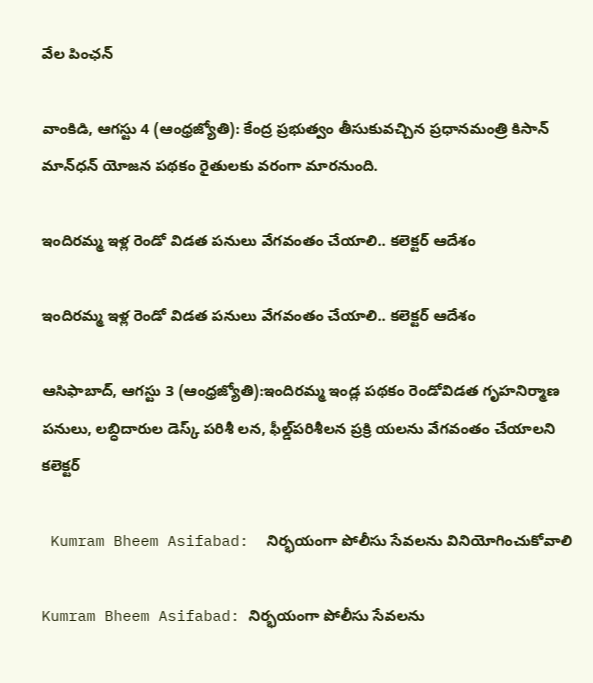వేల పింఛన్‌

వాంకిడి, ఆగస్టు 4 (ఆంధ్రజ్యోతి): కేంద్ర ప్రభుత్వం తీసుకువచ్చిన ప్రధానమంత్రి కిసాన్‌ మాన్‌ధన్‌ యోజన పథకం రైతులకు వరంగా మారనుంది.

ఇందిరమ్మ ఇళ్ల రెండో విడత పనులు వేగవంతం చేయాలి.. కలెక్టర్‌ ఆదేశం

ఇందిరమ్మ ఇళ్ల రెండో విడత పనులు వేగవంతం చేయాలి.. కలెక్టర్‌ ఆదేశం

ఆసిఫాబాద్‌, ఆగస్టు 3 (ఆంధ్రజ్యోతి):ఇందిరమ్మ ఇండ్ల పథకం రెండోవిడత గృహనిర్మాణ పనులు, లబ్ధిదారుల డెస్క్‌ పరిశీ లన, ఫీల్డ్‌పరిశీలన ప్రక్రి యలను వేగవంతం చేయాలని కలెక్టర్‌

 Kumram Bheem Asifabad:  నిర్భయంగా పోలీసు సేవలను వినియోగించుకోవాలి

Kumram Bheem Asifabad: నిర్భయంగా పోలీసు సేవలను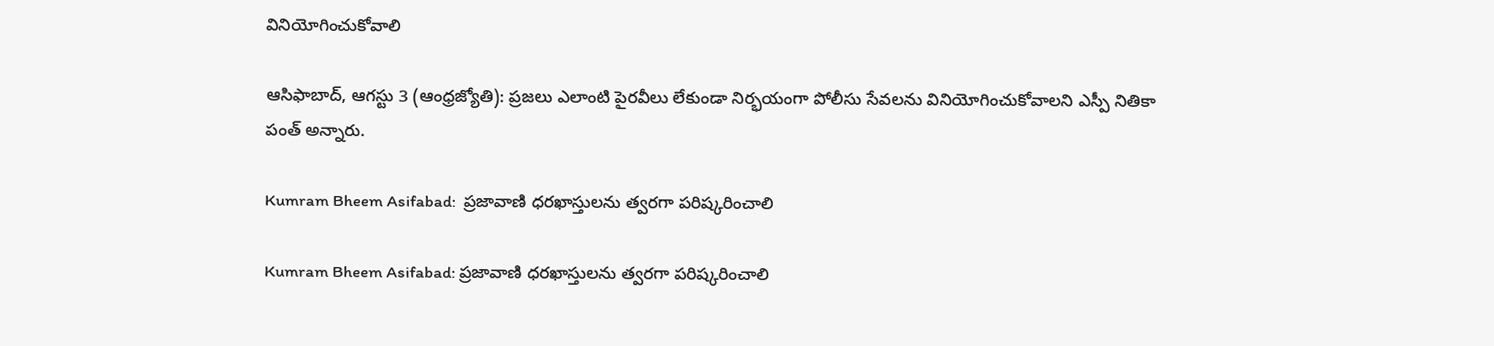వినియోగించుకోవాలి

ఆసిఫాబాద్‌, ఆగస్టు 3 (ఆంధ్రజ్యోతి): ప్రజలు ఎలాంటి పైరవీలు లేకుండా నిర్భయంగా పోలీసు సేవలను వినియోగించుకోవాలని ఎస్పీ నితికా పంత్‌ అన్నారు.

Kumram Bheem Asifabad:  ప్రజావాణి ధరఖాస్తులను త్వరగా పరిష్కరించాలి

Kumram Bheem Asifabad: ప్రజావాణి ధరఖాస్తులను త్వరగా పరిష్కరించాలి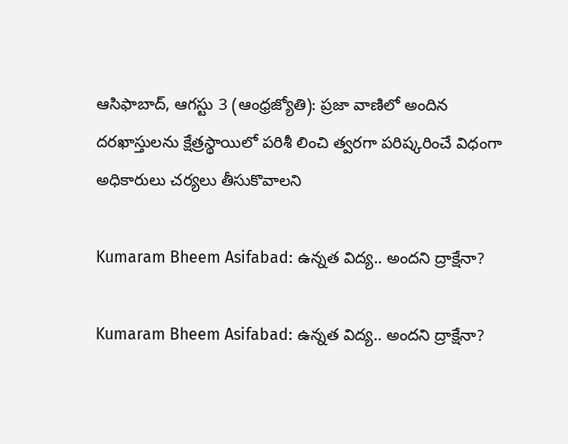ఆసిఫాబాద్‌, ఆగస్టు 3 (ఆంధ్రజ్యోతి): ప్రజా వాణిలో అందిన దరఖాస్తులను క్షేత్రస్థాయిలో పరిశీ లించి త్వరగా పరిష్కరించే విధంగా అధికారులు చర్యలు తీసుకొవాలని

Kumaram Bheem Asifabad: ఉన్నత విద్య.. అందని ద్రాక్షేనా?

Kumaram Bheem Asifabad: ఉన్నత విద్య.. అందని ద్రాక్షేనా?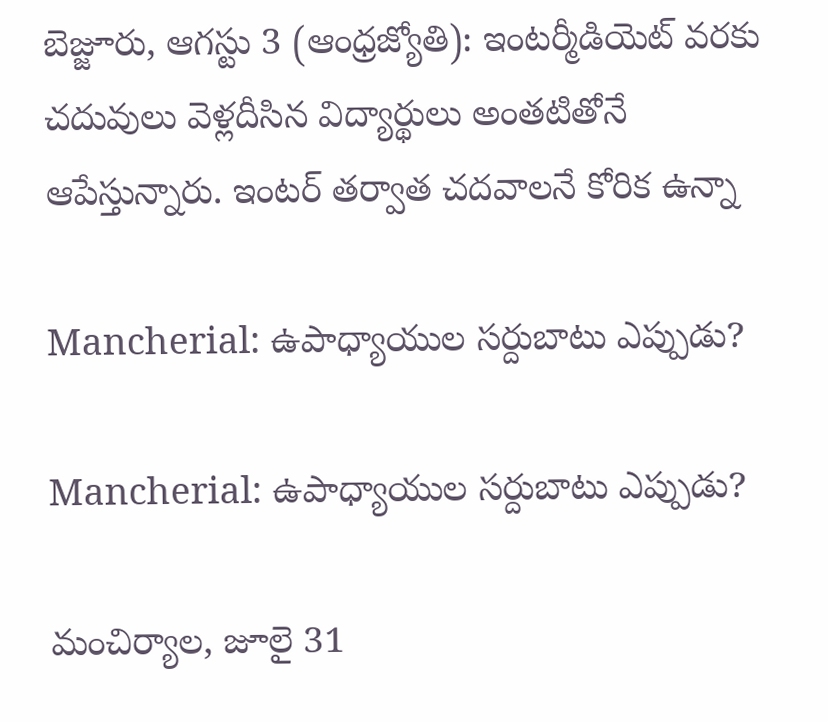బెజ్జూరు, ఆగస్టు 3 (ఆంధ్రజ్యోతి): ఇంటర్మీడియెట్‌ వరకు చదువులు వెళ్లదీసిన విద్యార్థులు అంతటితోనే ఆపేస్తున్నారు. ఇంటర్‌ తర్వాత చదవాలనే కోరిక ఉన్నా

Mancherial: ఉపాధ్యాయుల సర్దుబాటు ఎప్పుడు?

Mancherial: ఉపాధ్యాయుల సర్దుబాటు ఎప్పుడు?

మంచిర్యాల, జూలై 31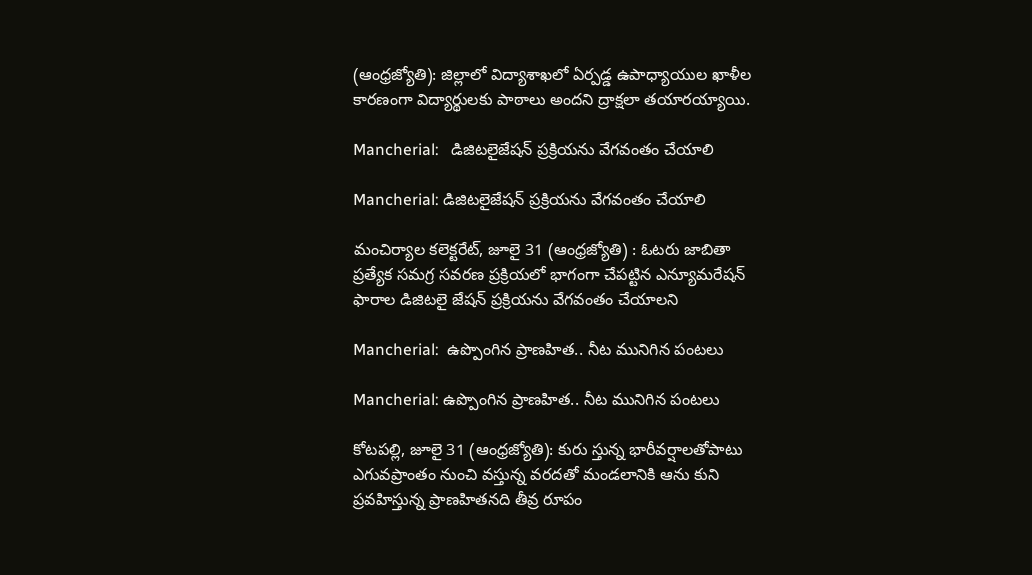(ఆంధ్రజ్యోతి): జిల్లాలో విద్యాశాఖలో ఏర్పడ్డ ఉపాధ్యాయుల ఖాళీల కారణంగా విద్యార్థులకు పాఠాలు అందని ద్రాక్షలా తయారయ్యాయి.

Mancherial:   డిజిటలైజేషన్‌ ప్రక్రియను వేగవంతం చేయాలి

Mancherial: డిజిటలైజేషన్‌ ప్రక్రియను వేగవంతం చేయాలి

మంచిర్యాల కలెక్టరేట్‌, జూలై 31 (ఆంధ్రజ్యోతి) : ఓటరు జాబితా ప్రత్యేక సమగ్ర సవరణ ప్రక్రియలో భాగంగా చేపట్టిన ఎన్యూమరేషన్‌ ఫారాల డిజిటలై జేషన్‌ ప్రక్రియను వేగవంతం చేయాలని

Mancherial:  ఉప్పొంగిన ప్రాణహిత.. నీట మునిగిన పంటలు

Mancherial: ఉప్పొంగిన ప్రాణహిత.. నీట మునిగిన పంటలు

కోటపల్లి, జూలై 31 (ఆంధ్రజ్యోతి): కురు స్తున్న భారీవర్షాలతోపాటు ఎగువప్రాంతం నుంచి వస్తున్న వరదతో మండలానికి ఆను కుని ప్రవహిస్తున్న ప్రాణహితనది తీవ్ర రూపం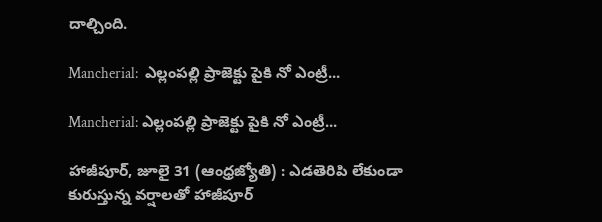దాల్చింది.

Mancherial:  ఎల్లంపల్లి ప్రాజెక్టు పైకి నో ఎంట్రీ...

Mancherial: ఎల్లంపల్లి ప్రాజెక్టు పైకి నో ఎంట్రీ...

హాజీపూర్‌, జూలై 31 (ఆంధ్రజ్యోతి) : ఎడతెరిపి లేకుండా కురుస్తున్న వర్షాలతో హాజీపూర్‌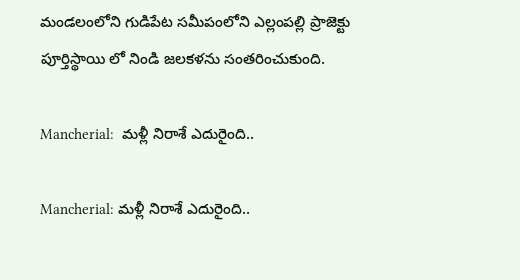మండలంలోని గుడిపేట సమీపంలోని ఎల్లంపల్లి ప్రాజెక్టు పూర్తిస్థాయి లో నిండి జలకళను సంతరించుకుంది.

Mancherial:  మళ్లీ నిరాశే ఎదురైంది..

Mancherial: మళ్లీ నిరాశే ఎదురైంది..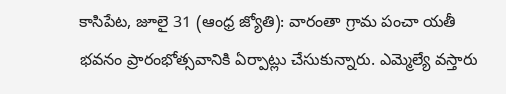కాసిపేట, జూలై 31 (ఆంధ్ర జ్యోతి): వారంతా గ్రామ పంచా యతీ భవనం ప్రారంభోత్సవానికి ఏర్పాట్లు చేసుకున్నారు. ఎమ్మెల్యే వస్తారు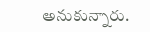అనుకున్నారు.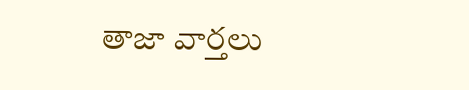తాజా వార్తలు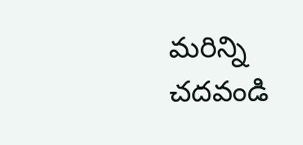మరిన్ని చదవండి